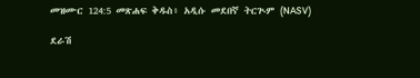መዝሙር 124:5 መጽሐፍ ቅዱስ፥ አዲሱ መደበኛ ትርጒም (NASV)

ደራሽ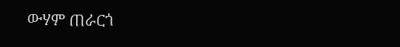ውሃም ጠራርጎ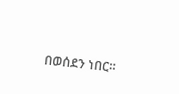በወሰደን ነበር።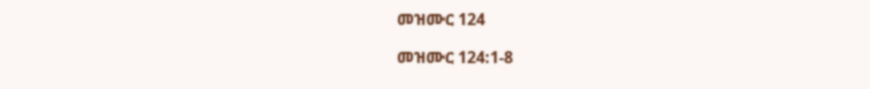መዝሙር 124

መዝሙር 124:1-8